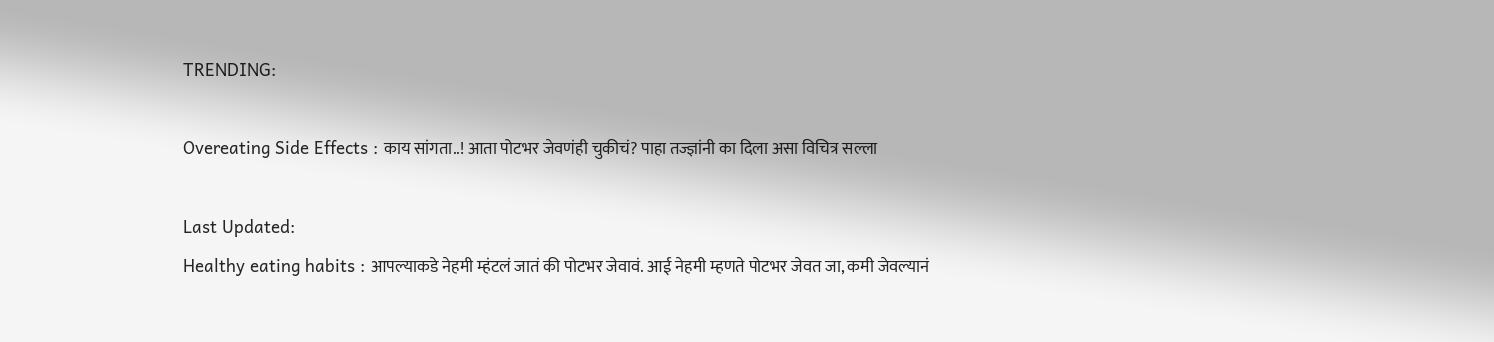TRENDING:

Overeating Side Effects : काय सांगता..! आता पोटभर जेवणंही चुकीचं? पाहा तज्ज्ञांनी का दिला असा विचित्र सल्ला

Last Updated:
Healthy eating habits : आपल्याकडे नेहमी म्हंटलं जातं की पोटभर जेवावं. आई नेहमी म्हणते पोटभर जेवत जा, कमी जेवल्यानं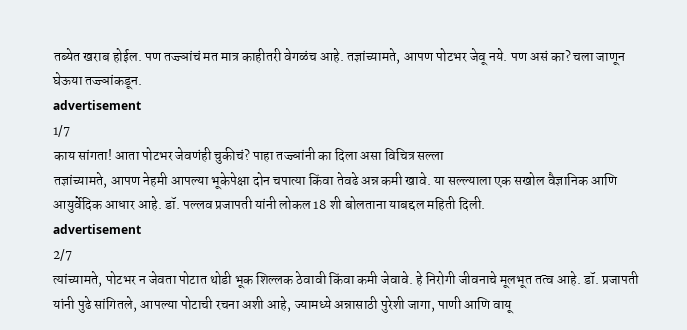तब्येत खराब होईल. पण तज्ज्ञांचं मत मात्र काहीतरी वेगळंच आहे. तज्ञांच्यामते, आपण पोटभर जेवू नये. पण असं का? चला जाणून घेऊया तज्ज्ञांकडून.
advertisement
1/7
काय सांगता! आता पोटभर जेवणंही चुकीचं? पाहा तज्ज्ञांनी का दिला असा विचित्र सल्ला
तज्ञांच्यामते, आपण नेहमी आपल्या भूकेपेक्षा दोन चपात्या किंवा तेवढे अन्न कमी खावे. या सल्ल्याला एक सखोल वैज्ञानिक आणि आयुर्वेदिक आधार आहे. डॉ. पल्लव प्रजापती यांनी लोकल 18 शी बोलताना याबद्दल महिती दिली.
advertisement
2/7
त्यांच्यामते, पोटभर न जेवता पोटात थोडी भूक शिल्लक ठेवावी किंवा कमी जेवावे. हे निरोगी जीवनाचे मूलभूत तत्व आहे. डॉ. प्रजापती यांनी पुढे सांगितले, आपल्या पोटाची रचना अशी आहे, ज्यामध्ये अन्नासाठी पुरेशी जागा, पाणी आणि वायू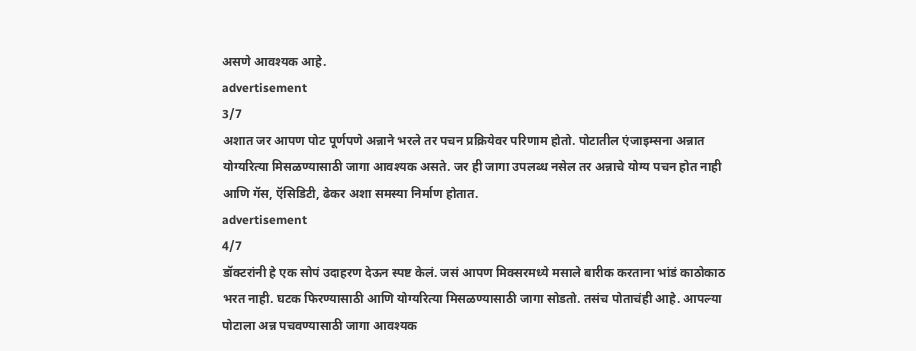असणे आवश्यक आहे.
advertisement
3/7
अशात जर आपण पोट पूर्णपणे अन्नाने भरले तर पचन प्रक्रियेवर परिणाम होतो. पोटातील एंजाइम्सना अन्नात योग्यरित्या मिसळण्यासाठी जागा आवश्यक असते. जर ही जागा उपलब्ध नसेल तर अन्नाचे योग्य पचन होत नाही आणि गॅस, ऍसिडिटी, ढेकर अशा समस्या निर्माण होतात.
advertisement
4/7
डॉक्टरांनी हे एक सोपं उदाहरण देऊन स्पष्ट केलं. जसं आपण मिक्सरमध्ये मसाले बारीक करताना भांडं काठोकाठ भरत नाही. घटक फिरण्यासाठी आणि योग्यरित्या मिसळण्यासाठी जागा सोडतो. तसंच पोताचंही आहे. आपल्या पोटाला अन्न पचवण्यासाठी जागा आवश्यक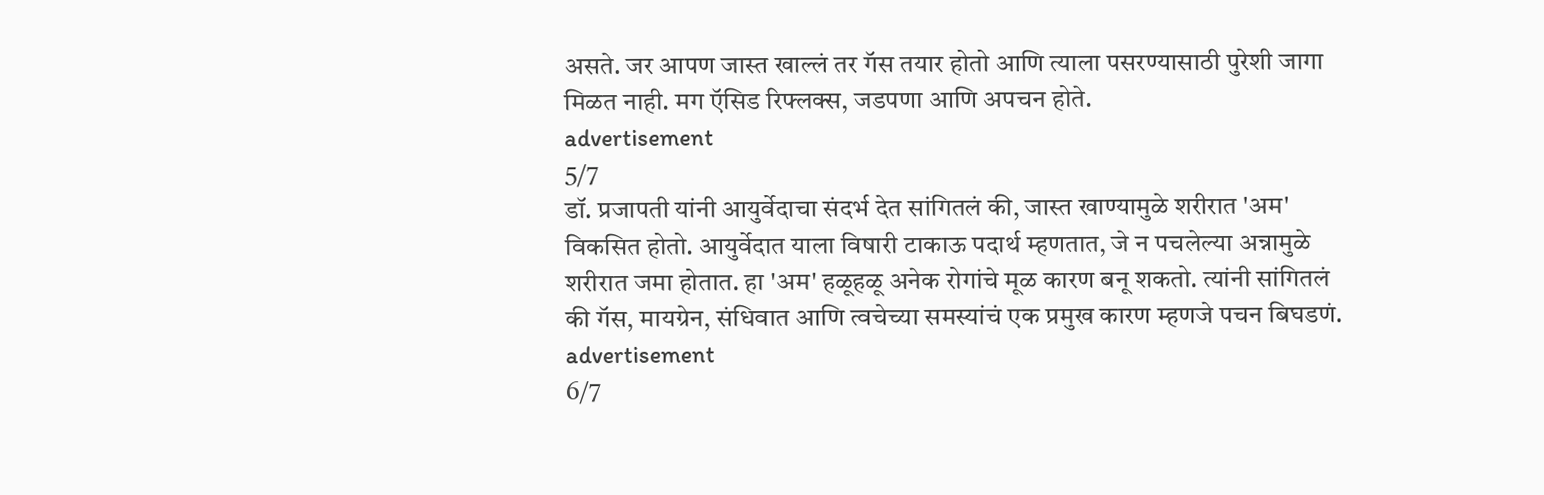असते. जर आपण जास्त खाल्लं तर गॅस तयार होतो आणि त्याला पसरण्यासाठी पुरेशी जागा मिळत नाही. मग ऍसिड रिफ्लक्स, जडपणा आणि अपचन होते.
advertisement
5/7
डॉ. प्रजापती यांनी आयुर्वेदाचा संदर्भ देत सांगितलं की, जास्त खाण्यामुळे शरीरात 'अम' विकसित होतो. आयुर्वेदात याला विषारी टाकाऊ पदार्थ म्हणतात, जे न पचलेल्या अन्नामुळे शरीरात जमा होतात. हा 'अम' हळूहळू अनेक रोगांचे मूळ कारण बनू शकतो. त्यांनी सांगितलं की गॅस, मायग्रेन, संधिवात आणि त्वचेच्या समस्यांचं एक प्रमुख कारण म्हणजे पचन बिघडणं.
advertisement
6/7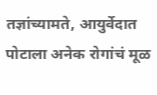तज्ञांच्यामते, आयुर्वेदात पोटाला अनेक रोगांचं मूळ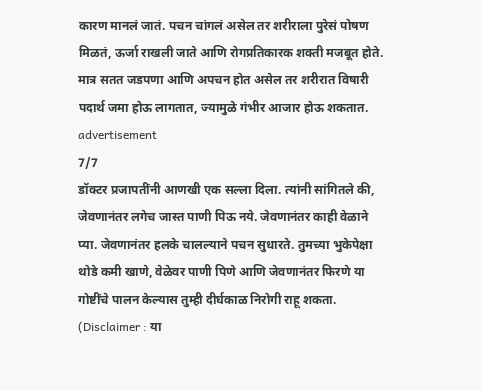कारण मानलं जातं. पचन चांगलं असेल तर शरीराला पुरेसं पोषण मिळतं, ऊर्जा राखली जाते आणि रोगप्रतिकारक शक्ती मजबूत होते. मात्र सतत जडपणा आणि अपचन होत असेल तर शरीरात विषारी पदार्थ जमा होऊ लागतात, ज्यामुळे गंभीर आजार होऊ शकतात.
advertisement
7/7
डॉक्टर प्रजापतींनी आणखी एक सल्ला दिला. त्यांनी सांगितले की, जेवणानंतर लगेच जास्त पाणी पिऊ नये. जेवणानंतर काही वेळाने प्या. जेवणानंतर हलके चालल्याने पचन सुधारते. तुमच्या भुकेपेक्षा थोडे कमी खाणे, वेळेवर पाणी पिणे आणि जेवणानंतर फिरणे या गोष्टींचे पालन केल्यास तुम्ही दीर्घकाळ निरोगी राहू शकता. (Disclaimer : या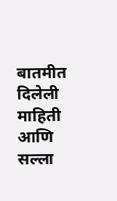बातमीत दिलेली माहिती आणि सल्ला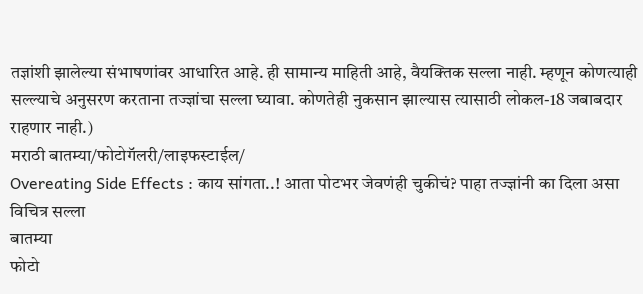तज्ञांशी झालेल्या संभाषणांवर आधारित आहे. ही सामान्य माहिती आहे, वैयक्तिक सल्ला नाही. म्हणून कोणत्याही सल्ल्याचे अनुसरण करताना तज्ज्ञांचा सल्ला घ्यावा. कोणतेही नुकसान झाल्यास त्यासाठी लोकल-18 जबाबदार राहणार नाही.)
मराठी बातम्या/फोटोगॅलरी/लाइफस्टाईल/
Overeating Side Effects : काय सांगता..! आता पोटभर जेवणंही चुकीचं? पाहा तज्ज्ञांनी का दिला असा विचित्र सल्ला
बातम्या
फोटो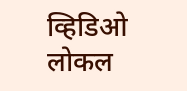व्हिडिओ
लोकल